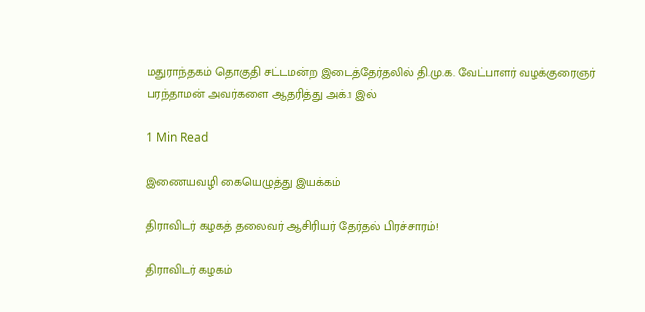மதுராந்தகம் தொகுதி சட்டமன்ற இடைத்தேர்தலில் தி.மு.க. வேட்பாளர் வழக்குரைஞர் பரந்தாமன் அவர்களை ஆதரித்து அக்.1 இல்

1 Min Read

இணையவழி கையெழுத்து இயக்கம்

திராவிடர் கழகத் தலைவர் ஆசிரியர் தேர்தல் பிரச்சாரம்!

திராவிடர் கழகம்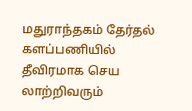மதுராந்தகம் தேர்தல் களப்பணியில் தீவிரமாக செய லாற்றிவரும்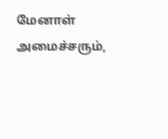மேனாள் அமைச்சரும்,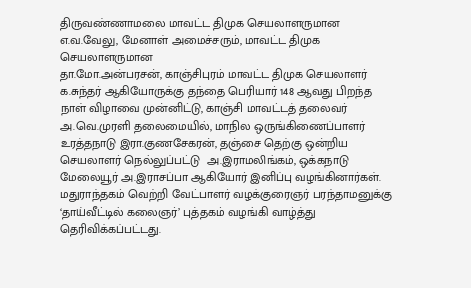திருவண்ணாமலை மாவட்ட திமுக செயலாளருமான எ.வ.வேலு, மேனாள் அமைச்சரும், மாவட்ட திமுக செயலாளருமான
தா.மோ.அன்பரசன், காஞ்சிபுரம் மாவட்ட திமுக செயலாளர் க.சுந்தர் ஆகியோருக்கு தந்தை பெரியார் 148 ஆவது பிறந்த நாள் விழாவை முன்னிட்டு, காஞ்சி மாவட்டத் தலைவர் அ.வெ.முரளி தலைமையில், மாநில ஒருங்கிணைப்பாளர் உரத்தநாடு இரா.குணசேகரன், தஞ்சை தெற்கு ஒன்றிய செயலாளர் நெல்லுப்பட்டு  அ.இராமலிங்கம், ஒக்கநாடு மேலையூர் அ.இராசப்பா ஆகியோர் இனிப்பு வழங்கினார்கள். மதுராந்தகம் வெற்றி வேட்பாளர் வழக்குரைஞர் பரந்தாமனுக்கு ‘தாய்வீட்டில் கலைஞர்’ புத்தகம் வழங்கி வாழ்த்து தெரிவிக்கப்பட்டது.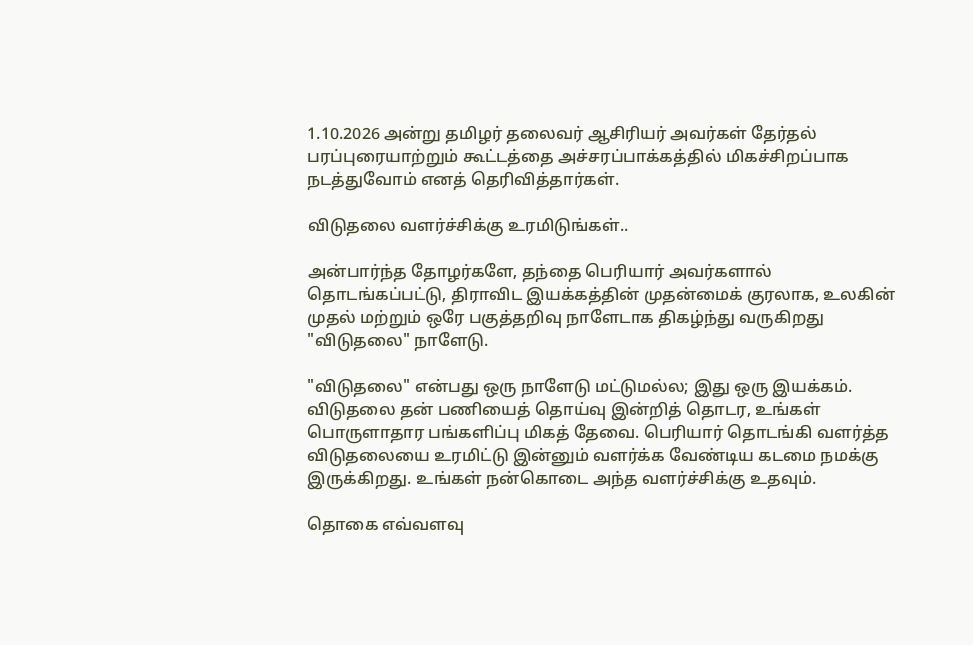1.10.2026 அன்று தமிழர் தலைவர் ஆசிரியர் அவர்கள் தேர்தல் பரப்புரையாற்றும் கூட்டத்தை அச்சரப்பாக்கத்தில் மிகச்சிறப்பாக நடத்துவோம் எனத் தெரிவித்தார்கள்.

விடுதலை வளர்ச்சிக்கு உரமிடுங்கள்..

அன்பார்ந்த தோழர்களே, தந்தை பெரியார் அவர்களால் தொடங்கப்பட்டு, திராவிட இயக்கத்தின் முதன்மைக் குரலாக, உலகின் முதல் மற்றும் ஒரே பகுத்தறிவு நாளேடாக திகழ்ந்து வருகிறது "விடுதலை" நாளேடு.

"விடுதலை" என்பது ஒரு நாளேடு மட்டுமல்ல; இது ஒரு இயக்கம். விடுதலை தன் பணியைத் தொய்வு இன்றித் தொடர, உங்கள் பொருளாதார பங்களிப்பு மிகத் தேவை. பெரியார் தொடங்கி வளர்த்த விடுதலையை உரமிட்டு இன்னும் வளர்க்க வேண்டிய கடமை நமக்கு இருக்கிறது. உங்கள் நன்கொடை அந்த வளர்ச்சிக்கு உதவும்.

தொகை எவ்வளவு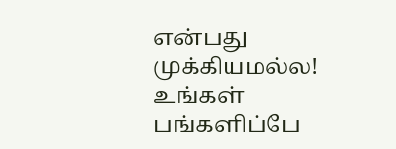என்பது முக்கியமல்ல! உங்கள் பங்களிப்பே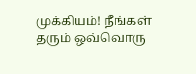முக்கியம்! நீங்கள் தரும் ஒவ்வொரு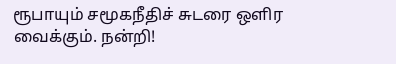ரூபாயும் சமூகநீதிச் சுடரை ஒளிர வைக்கும். நன்றி!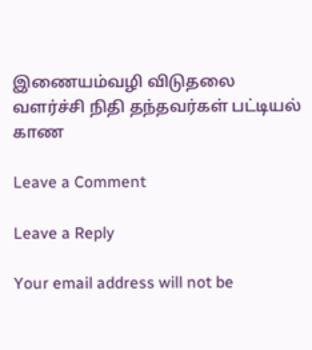இணையம்வழி விடுதலை வளர்ச்சி நிதி தந்தவர்கள் பட்டியல் காண

Leave a Comment

Leave a Reply

Your email address will not be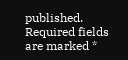published. Required fields are marked *